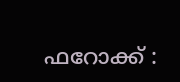ഫറോക്ക് :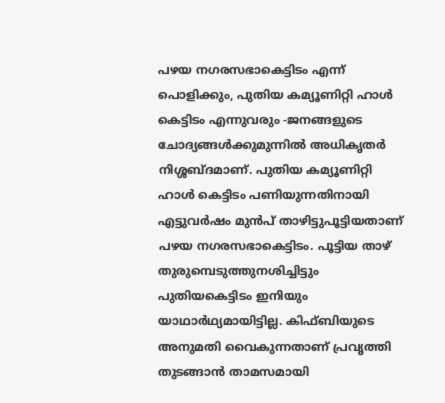പഴയ നഗരസഭാകെട്ടിടം എന്ന് പൊളിക്കും, പുതിയ കമ്യൂണിറ്റി ഹാൾ കെട്ടിടം എന്നുവരും -ജനങ്ങളുടെ ചോദ്യങ്ങൾക്കുമുന്നിൽ അധികൃതർ നിശ്ശബ്ദമാണ്. പുതിയ കമ്യൂണിറ്റി ഹാൾ കെട്ടിടം പണിയുന്നതിനായി എട്ടുവർഷം മുൻപ് താഴിട്ടുപൂട്ടിയതാണ് പഴയ നഗരസഭാകെട്ടിടം. പൂട്ടിയ താഴ് തുരുമ്പെടുത്തുനശിച്ചിട്ടും പുതിയകെട്ടിടം ഇനിയും യാഥാർഥ്യമായിട്ടില്ല. കിഫ്ബിയുടെ അനുമതി വൈകുന്നതാണ് പ്രവൃത്തി തുടങ്ങാൻ താമസമായി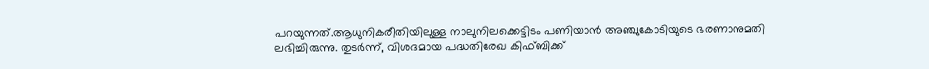പറയുന്നത്.ആധുനികരീതിയിലുള്ള നാലുനിലക്കെട്ടിടം പണിയാൻ അഞ്ചുകോടിയുടെ ഭരണാനുമതി ലഭിച്ചിരുന്നു. തുടർന്ന്, വിശദമായ പദ്ധതിരേഖ കിഫ്ബിക്ക്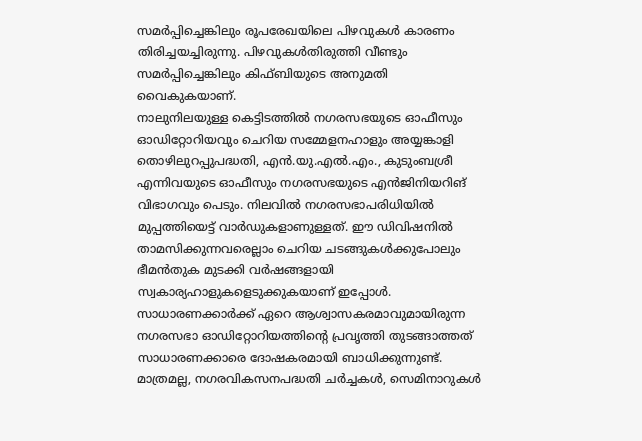സമർപ്പിച്ചെങ്കിലും രൂപരേഖയിലെ പിഴവുകൾ കാരണം തിരിച്ചയച്ചിരുന്നു. പിഴവുകൾതിരുത്തി വീണ്ടും സമർപ്പിച്ചെങ്കിലും കിഫ്ബിയുടെ അനുമതി വൈകുകയാണ്.
നാലുനിലയുള്ള കെട്ടിടത്തിൽ നഗരസഭയുടെ ഓഫീസും ഓഡിറ്റോറിയവും ചെറിയ സമ്മേളനഹാളും അയ്യങ്കാളി തൊഴിലുറപ്പുപദ്ധതി, എൻ.യു.എൽ.എം., കുടുംബശ്രീ എന്നിവയുടെ ഓഫീസും നഗരസഭയുടെ എൻജിനിയറിങ് വിഭാഗവും പെടും. നിലവിൽ നഗരസഭാപരിധിയിൽ മുപ്പത്തിയെട്ട് വാർഡുകളാണുള്ളത്. ഈ ഡിവിഷനിൽ താമസിക്കുന്നവരെല്ലാം ചെറിയ ചടങ്ങുകൾക്കുപോലും ഭീമൻതുക മുടക്കി വർഷങ്ങളായി സ്വകാര്യഹാളുകളെടുക്കുകയാണ് ഇപ്പോൾ. സാധാരണക്കാർക്ക് ഏറെ ആശ്വാസകരമാവുമായിരുന്ന നഗരസഭാ ഓഡിറ്റോറിയത്തിന്റെ പ്രവൃത്തി തുടങ്ങാത്തത് സാധാരണക്കാരെ ദോഷകരമായി ബാധിക്കുന്നുണ്ട്. മാത്രമല്ല, നഗരവികസനപദ്ധതി ചർച്ചകൾ, സെമിനാറുകൾ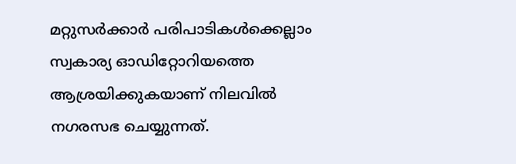മറ്റുസർക്കാർ പരിപാടികൾക്കെല്ലാം സ്വകാര്യ ഓഡിറ്റോറിയത്തെ ആശ്രയിക്കുകയാണ് നിലവിൽ നഗരസഭ ചെയ്യുന്നത്.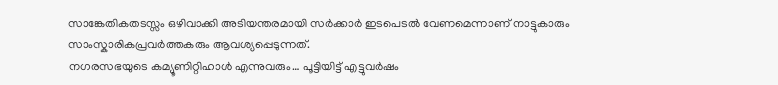സാങ്കേതികതടസ്സം ഒഴിവാക്കി അടിയന്തരമായി സർക്കാർ ഇടപെടൽ വേണമെന്നാണ് നാട്ടുകാരും സാംസ്കാരികപ്രവർത്തകരും ആവശ്യപ്പെടുന്നത്.
നഗരസഭയുടെ കമ്യൂണിറ്റിഹാൾ എന്നുവരും… പൂട്ടിയിട്ട് എട്ടുവർഷം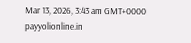Mar 13, 2026, 3:43 am GMT+0000
payyolionline.in